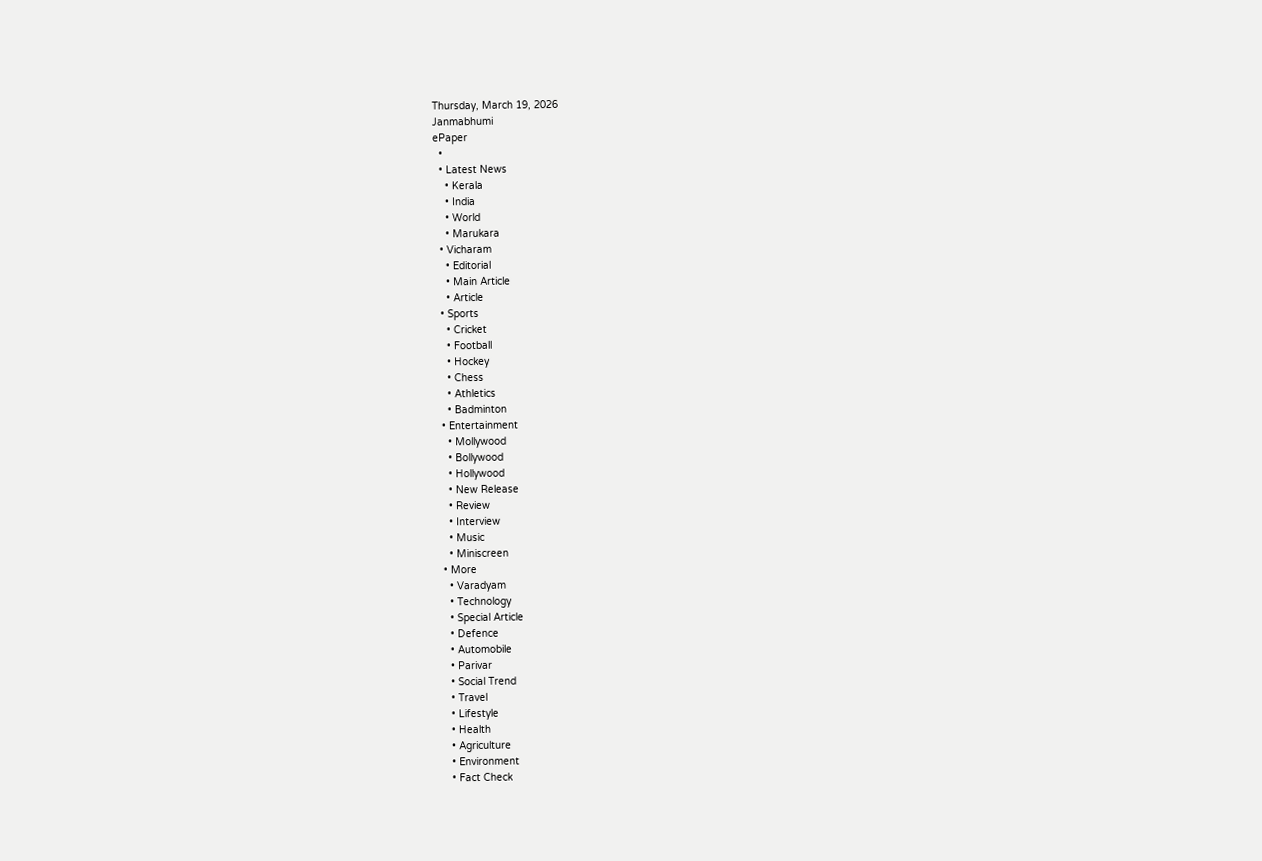Thursday, March 19, 2026
Janmabhumi
ePaper
  •
  • Latest News
    • Kerala
    • India
    • World
    • Marukara
  • Vicharam
    • Editorial
    • Main Article
    • Article
  • Sports
    • Cricket
    • Football
    • Hockey
    • Chess
    • Athletics
    • Badminton
  • Entertainment
    • Mollywood
    • Bollywood
    • Hollywood
    • New Release
    • Review
    • Interview
    • Music
    • Miniscreen
  • More
    • Varadyam
    • Technology
    • Special Article
    • Defence
    • Automobile
    • Parivar
    • Social Trend
    • Travel
    • Lifestyle
    • Health
    • Agriculture
    • Environment
    • Fact Check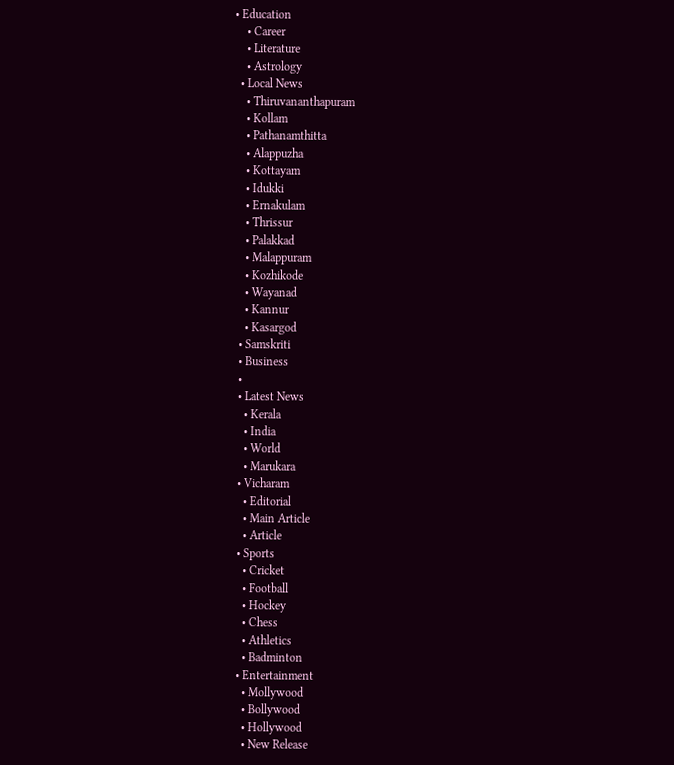• Education
    • Career
    • Literature
    • Astrology
  • Local News
    • Thiruvananthapuram
    • Kollam
    • Pathanamthitta
    • Alappuzha
    • Kottayam
    • Idukki
    • Ernakulam
    • Thrissur
    • Palakkad
    • Malappuram
    • Kozhikode
    • Wayanad
    • Kannur
    • Kasargod
  • Samskriti
  • Business
  •
  • Latest News
    • Kerala
    • India
    • World
    • Marukara
  • Vicharam
    • Editorial
    • Main Article
    • Article
  • Sports
    • Cricket
    • Football
    • Hockey
    • Chess
    • Athletics
    • Badminton
  • Entertainment
    • Mollywood
    • Bollywood
    • Hollywood
    • New Release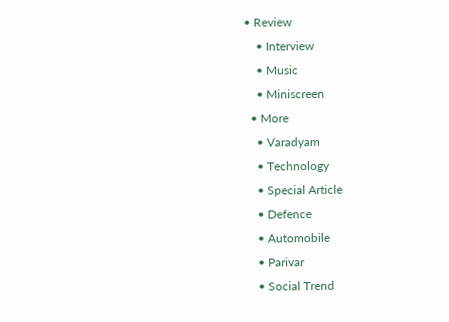• Review
    • Interview
    • Music
    • Miniscreen
  • More
    • Varadyam
    • Technology
    • Special Article
    • Defence
    • Automobile
    • Parivar
    • Social Trend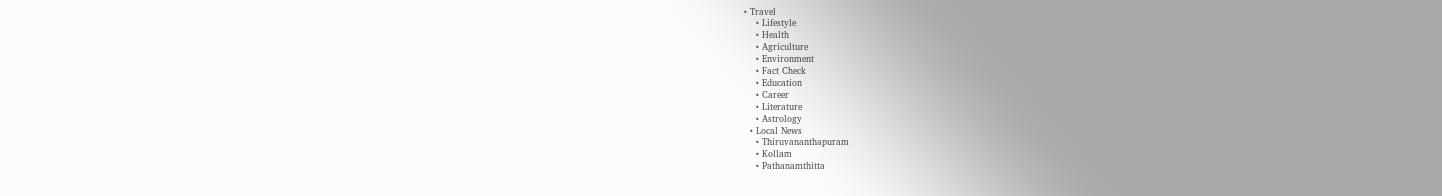• Travel
    • Lifestyle
    • Health
    • Agriculture
    • Environment
    • Fact Check
    • Education
    • Career
    • Literature
    • Astrology
  • Local News
    • Thiruvananthapuram
    • Kollam
    • Pathanamthitta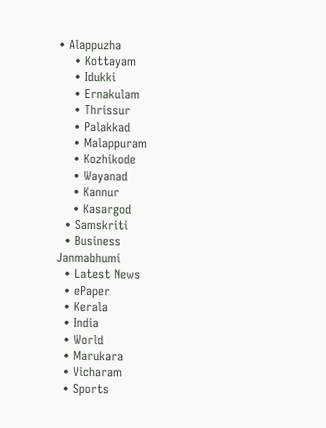• Alappuzha
    • Kottayam
    • Idukki
    • Ernakulam
    • Thrissur
    • Palakkad
    • Malappuram
    • Kozhikode
    • Wayanad
    • Kannur
    • Kasargod
  • Samskriti
  • Business
Janmabhumi
  • Latest News
  • ePaper
  • Kerala
  • India
  • World
  • Marukara
  • Vicharam
  • Sports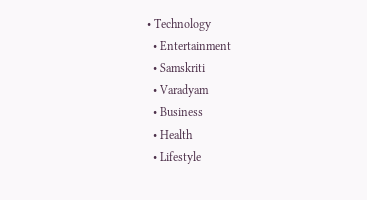• Technology
  • Entertainment
  • Samskriti
  • Varadyam
  • Business
  • Health
  • Lifestyle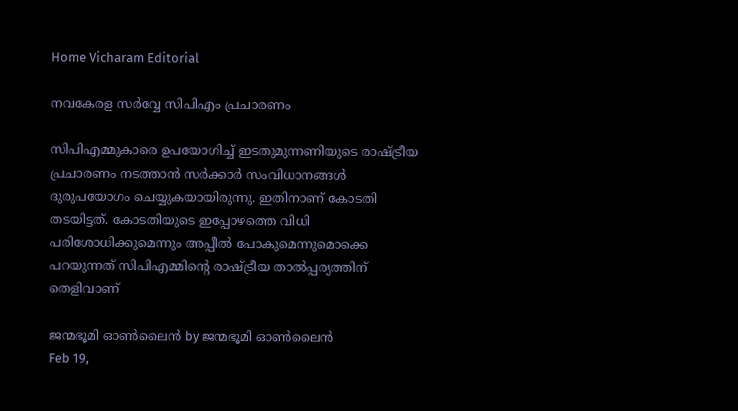Home Vicharam Editorial

നവകേരള സര്‍വ്വേ സിപിഎം പ്രചാരണം

സിപിഎമ്മുകാരെ ഉപയോഗിച്ച് ഇടതുമുന്നണിയുടെ രാഷ്‌ട്രീയ പ്രചാരണം നടത്താന്‍ സര്‍ക്കാര്‍ സംവിധാനങ്ങള്‍ ദുരുപയോഗം ചെയ്യുകയായിരുന്നു. ഇതിനാണ് കോടതി തടയിട്ടത്. കോടതിയുടെ ഇപ്പോഴത്തെ വിധി പരിശോധിക്കുമെന്നും അപ്പീല്‍ പോകുമെന്നുമൊക്കെ പറയുന്നത് സിപിഎമ്മിന്റെ രാഷ്‌ട്രീയ താല്‍പ്പര്യത്തിന് തെളിവാണ്‌

ജന്മഭൂമി ഓണ്‍ലൈന്‍ by ജന്മഭൂമി ഓണ്‍ലൈന്‍
Feb 19,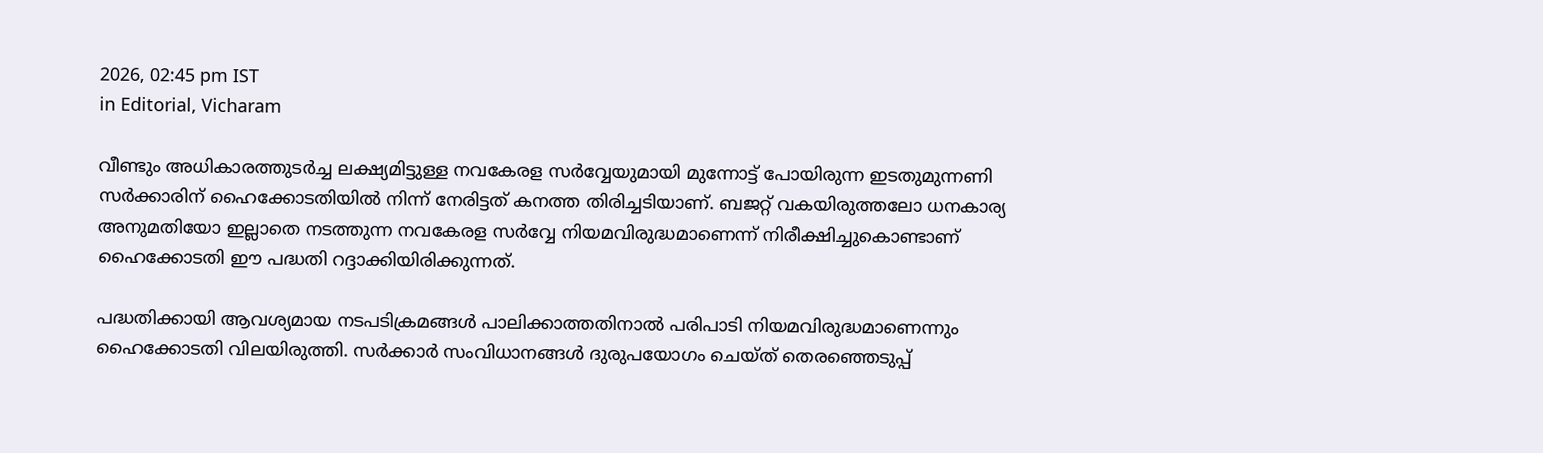2026, 02:45 pm IST
in Editorial, Vicharam

വീണ്ടും അധികാരത്തുടര്‍ച്ച ലക്ഷ്യമിട്ടുള്ള നവകേരള സര്‍വ്വേയുമായി മുന്നോട്ട് പോയിരുന്ന ഇടതുമുന്നണി സര്‍ക്കാരിന് ഹൈക്കോടതിയില്‍ നിന്ന് നേരിട്ടത് കനത്ത തിരിച്ചടിയാണ്. ബജറ്റ് വകയിരുത്തലോ ധനകാര്യ അനുമതിയോ ഇല്ലാതെ നടത്തുന്ന നവകേരള സര്‍വ്വേ നിയമവിരുദ്ധമാണെന്ന് നിരീക്ഷിച്ചുകൊണ്ടാണ് ഹൈക്കോടതി ഈ പദ്ധതി റദ്ദാക്കിയിരിക്കുന്നത്.

പദ്ധതിക്കായി ആവശ്യമായ നടപടിക്രമങ്ങള്‍ പാലിക്കാത്തതിനാല്‍ പരിപാടി നിയമവിരുദ്ധമാണെന്നും ഹൈക്കോടതി വിലയിരുത്തി. സര്‍ക്കാര്‍ സംവിധാനങ്ങള്‍ ദുരുപയോഗം ചെയ്ത് തെരഞ്ഞെടുപ്പ്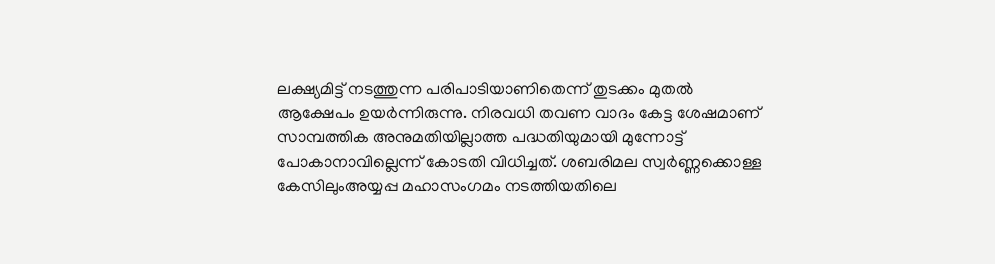ലക്ഷ്യമിട്ട് നടത്തുന്ന പരിപാടിയാണിതെന്ന് തുടക്കം മുതല്‍ ആക്ഷേപം ഉയര്‍ന്നിരുന്നു. നിരവധി തവണ വാദം കേട്ട ശേഷമാണ് സാമ്പത്തിക അനുമതിയില്ലാത്ത പദ്ധതിയുമായി മുന്നോട്ട് പോകാനാവില്ലെന്ന് കോടതി വിധിച്ചത്. ശബരിമല സ്വര്‍ണ്ണക്കൊള്ള കേസിലുംഅയ്യപ്പ മഹാസംഗമം നടത്തിയതിലെ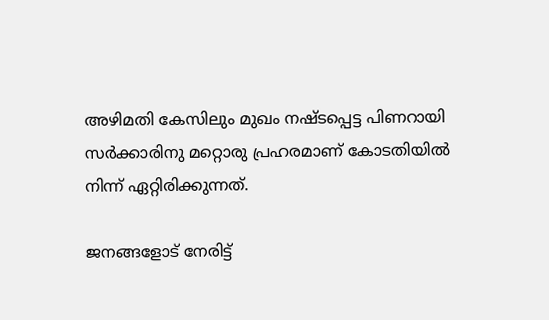അഴിമതി കേസിലും മുഖം നഷ്ടപ്പെട്ട പിണറായി സര്‍ക്കാരിനു മറ്റൊരു പ്രഹരമാണ് കോടതിയില്‍ നിന്ന് ഏറ്റിരിക്കുന്നത്.

ജനങ്ങളോട് നേരിട്ട്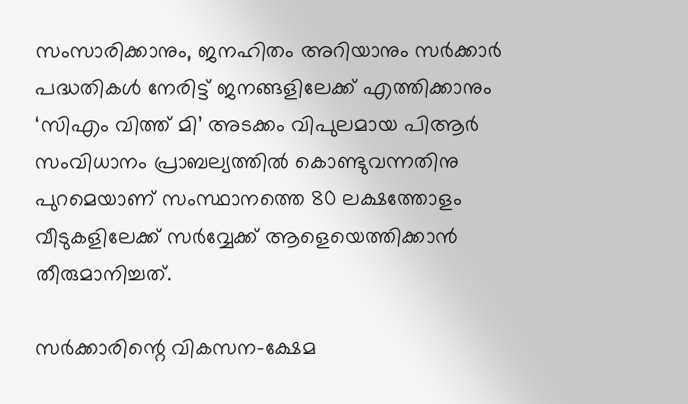സംസാരിക്കാനും, ജനഹിതം അറിയാനും സര്‍ക്കാര്‍ പദ്ധതികള്‍ നേരിട്ട് ജനങ്ങളിലേക്ക് എത്തിക്കാനും ‘സിഎം വിത്ത് മി’ അടക്കം വിപുലമായ പിആര്‍ സംവിധാനം പ്രാബല്യത്തില്‍ കൊണ്ടുവന്നതിനു പുറമെയാണ് സംസ്ഥാനത്തെ 80 ലക്ഷത്തോളം വീടുകളിലേക്ക് സര്‍വ്വേക്ക് ആളെയെത്തിക്കാന്‍ തീരുമാനിച്ചത്.

സര്‍ക്കാരിന്റെ വികസന-ക്ഷേമ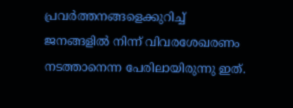പ്രവര്‍ത്തനങ്ങളെക്കുറിച്ച് ജനങ്ങളില്‍ നിന്ന് വിവരശേഖരണം നടത്താനെന്ന പേരിലായിരുന്നു ഇത്.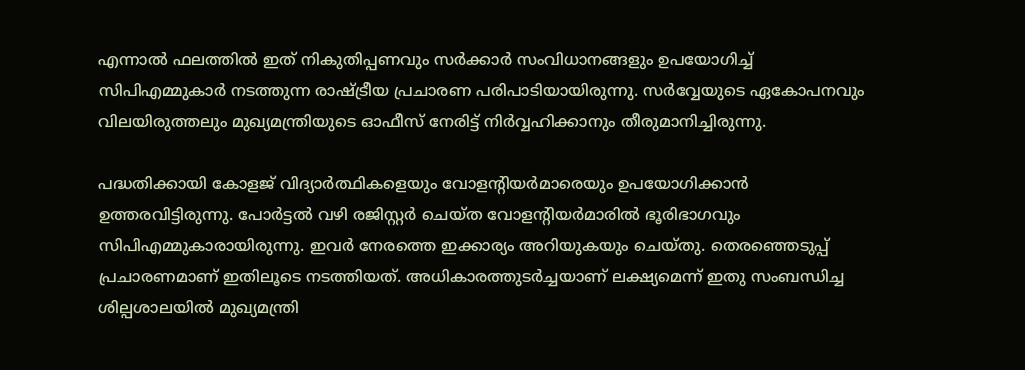എന്നാല്‍ ഫലത്തില്‍ ഇത് നികുതിപ്പണവും സര്‍ക്കാര്‍ സംവിധാനങ്ങളും ഉപയോഗിച്ച് സിപിഎമ്മുകാര്‍ നടത്തുന്ന രാഷ്‌ട്രീയ പ്രചാരണ പരിപാടിയായിരുന്നു. സര്‍വ്വേയുടെ ഏകോപനവും വിലയിരുത്തലും മുഖ്യമന്ത്രിയുടെ ഓഫീസ് നേരിട്ട് നിര്‍വ്വഹിക്കാനും തീരുമാനിച്ചിരുന്നു.

പദ്ധതിക്കായി കോളജ് വിദ്യാര്‍ത്ഥികളെയും വോളന്റിയര്‍മാരെയും ഉപയോഗിക്കാന്‍ ഉത്തരവിട്ടിരുന്നു. പോര്‍ട്ടല്‍ വഴി രജിസ്റ്റര്‍ ചെയ്ത വോളന്റിയര്‍മാരില്‍ ഭൂരിഭാഗവും സിപിഎമ്മുകാരായിരുന്നു. ഇവര്‍ നേരത്തെ ഇക്കാര്യം അറിയുകയും ചെയ്തു. തെരഞ്ഞെടുപ്പ് പ്രചാരണമാണ് ഇതിലൂടെ നടത്തിയത്. അധികാരത്തുടര്‍ച്ചയാണ് ലക്ഷ്യമെന്ന് ഇതു സംബന്ധിച്ച ശില്പശാലയില്‍ മുഖ്യമന്ത്രി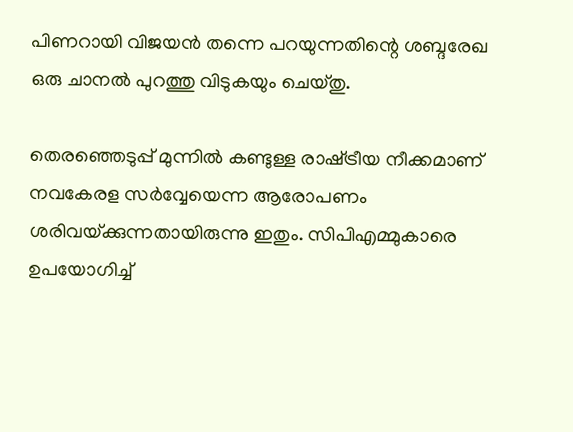പിണറായി വിജയന്‍ തന്നെ പറയുന്നതിന്റെ ശബ്ദരേഖ ഒരു ചാനല്‍ പുറത്തു വിടുകയും ചെയ്തു.

തെരഞ്ഞെടുപ്പ് മുന്നില്‍ കണ്ടുള്ള രാഷ്‌ട്രീയ നീക്കമാണ് നവകേരള സര്‍വ്വേയെന്ന ആരോപണം ശരിവയ്‌ക്കുന്നതായിരുന്നു ഇതും. സിപിഎമ്മുകാരെ ഉപയോഗിച്ച്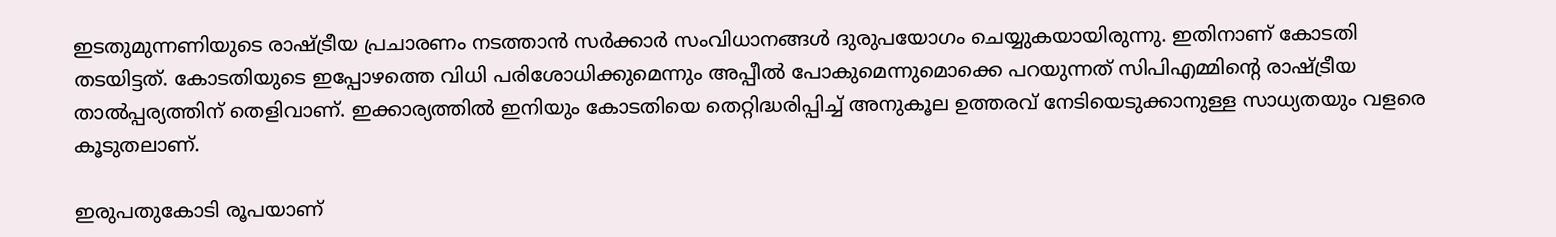ഇടതുമുന്നണിയുടെ രാഷ്‌ട്രീയ പ്രചാരണം നടത്താന്‍ സര്‍ക്കാര്‍ സംവിധാനങ്ങള്‍ ദുരുപയോഗം ചെയ്യുകയായിരുന്നു. ഇതിനാണ് കോടതി തടയിട്ടത്. കോടതിയുടെ ഇപ്പോഴത്തെ വിധി പരിശോധിക്കുമെന്നും അപ്പീല്‍ പോകുമെന്നുമൊക്കെ പറയുന്നത് സിപിഎമ്മിന്റെ രാഷ്‌ട്രീയ താല്‍പ്പര്യത്തിന് തെളിവാണ്. ഇക്കാര്യത്തില്‍ ഇനിയും കോടതിയെ തെറ്റിദ്ധരിപ്പിച്ച് അനുകൂല ഉത്തരവ് നേടിയെടുക്കാനുള്ള സാധ്യതയും വളരെ കൂടുതലാണ്.

ഇരുപതുകോടി രൂപയാണ്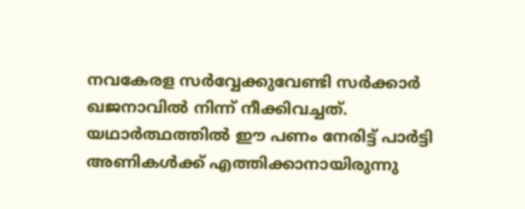നവകേരള സര്‍വ്വേക്കുവേണ്ടി സര്‍ക്കാര്‍ ഖജനാവില്‍ നിന്ന് നീക്കിവച്ചത്. യഥാര്‍ത്ഥത്തില്‍ ഈ പണം നേരിട്ട് പാര്‍ട്ടി അണികള്‍ക്ക് എത്തിക്കാനായിരുന്നു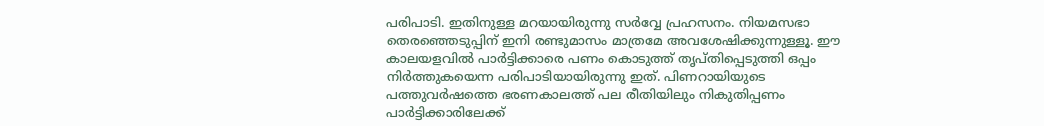പരിപാടി. ഇതിനുള്ള മറയായിരുന്നു സര്‍വ്വേ പ്രഹസനം. നിയമസഭാ തെരഞ്ഞെടുപ്പിന് ഇനി രണ്ടുമാസം മാത്രമേ അവശേഷിക്കുന്നുള്ളൂ. ഈ കാലയളവില്‍ പാര്‍ട്ടിക്കാരെ പണം കൊടുത്ത് തൃപ്തിപ്പെടുത്തി ഒപ്പം നിര്‍ത്തുകയെന്ന പരിപാടിയായിരുന്നു ഇത്. പിണറായിയുടെ പത്തുവര്‍ഷത്തെ ഭരണകാലത്ത് പല രീതിയിലും നികുതിപ്പണം പാര്‍ട്ടിക്കാരിലേക്ക്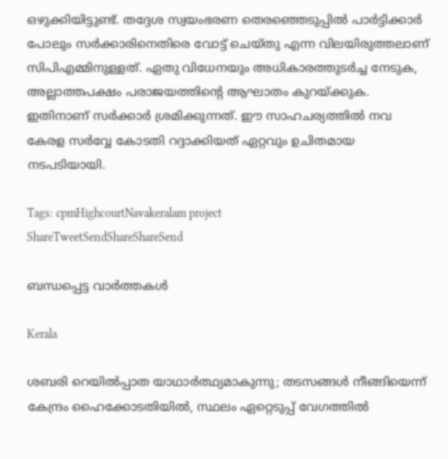ഒഴുക്കിയിട്ടുണ്ട്. തദ്ദേശ സ്വയംഭരണ തെരഞ്ഞെടുപ്പില്‍ പാര്‍ട്ടിക്കാര്‍ പോലും സര്‍ക്കാരിനെതിരെ വോട്ട് ചെയ്തു എന്ന വിലയിരുത്തലാണ് സിപിഎമ്മിനുള്ളത്. ഏതു വിധേനയും അധികാരത്തുടര്‍ച്ച നേടുക, അല്ലാത്തപക്ഷം പരാജയത്തിന്റെ ആഘാതം കുറയ്‌ക്കുക. ഇതിനാണ് സര്‍ക്കാര്‍ ശ്രമിക്കുന്നത്. ഈ സാഹചര്യത്തില്‍ നവ കേരള സര്‍വ്വേ കോടതി റദ്ദാക്കിയത് ഏറ്റവും ഉചിതമായ നടപടിയായി.

Tags: cpmHighcourtNavakeralam project
ShareTweetSendShareShareSend

ബന്ധപ്പെട്ട വാര്‍ത്തകള്‍

Kerala

ശബരി റെയിൽപ്പാത യാഥാർത്ഥ്യമാകുന്നു; തടസങ്ങൾ നീങ്ങിയെന്ന് കേന്ദ്രം ഹൈക്കോടതിയിൽ, സ്ഥലം ഏറ്റെടുപ്പ് വേഗത്തിൽ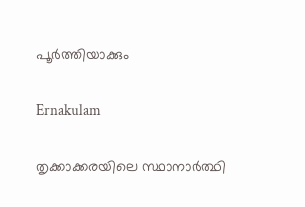പൂർത്തിയാക്കും

Ernakulam

തൃക്കാക്കരയിലെ സ്ഥാനാര്‍ത്ഥി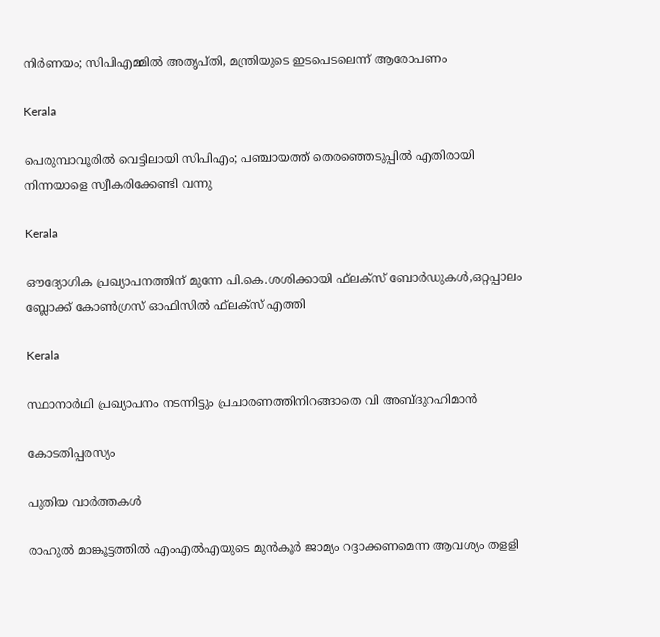നിര്‍ണയം; സിപിഎമ്മില്‍ അതൃപ്തി, മന്ത്രിയുടെ ഇടപെടലെന്ന് ആരോപണം

Kerala

പെരുമ്പാവൂരില്‍ വെട്ടിലായി സിപിഎം; പഞ്ചായത്ത് തെരഞ്ഞെടുപ്പില്‍ എതിരായി നിന്നയാളെ സ്വീകരിക്കേണ്ടി വന്നു

Kerala

ഔദ്യോഗിക പ്രഖ്യാപനത്തിന് മുന്നേ പി.കെ.ശശിക്കായി ഫ്‌ലക്‌സ് ബോര്‍ഡുകള്‍,ഒറ്റപ്പാലം ബ്ലോക്ക് കോണ്‍ഗ്രസ് ഓഫിസില്‍ ഫ്‌ലക്‌സ് എത്തി

Kerala

സ്ഥാനാര്‍ഥി പ്രഖ്യാപനം നടന്നിട്ടും പ്രചാരണത്തിനിറങ്ങാതെ വി അബ്ദുറഹിമാന്‍

കോടതിപ്പരസ്യം

പുതിയ വാര്‍ത്തകള്‍

രാഹുല്‍ മാങ്കൂട്ടത്തില്‍ എംഎല്‍എയുടെ മുന്‍കൂര്‍ ജാമ്യം റദ്ദാക്കണമെന്ന ആവശ്യം തളളി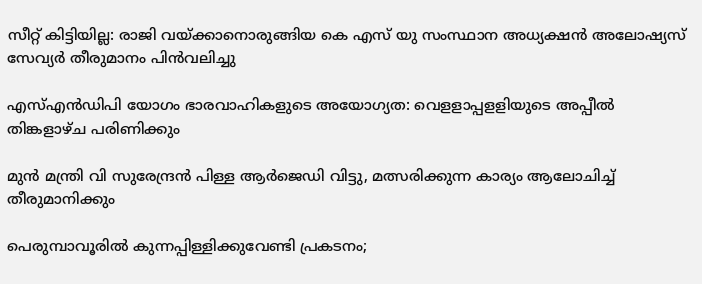സീറ്റ് കിട്ടിയില്ല: രാജി വയ്‌ക്കാനൊരുങ്ങിയ കെ എസ് യു സംസ്ഥാന അധ്യക്ഷന്‍ അലോഷ്യസ് സേവ്യര്‍ തീരുമാനം പിന്‍വലിച്ചു

എസ്എന്‍ഡിപി യോഗം ഭാരവാഹികളുടെ അയോഗ്യത: വെളളാപ്പളളിയുടെ അപ്പീല്‍ തിങ്കളാഴ്ച പരിണിക്കും

മുന്‍ മന്ത്രി വി സുരേന്ദ്രന്‍ പിള്ള ആര്‍ജെഡി വിട്ടു, മത്സരിക്കുന്ന കാര്യം ആലോചിച്ച് തീരുമാനിക്കും

പെരുമ്പാവൂരിൽ കുന്നപ്പിള്ളിക്കുവേണ്ടി പ്രകടനം;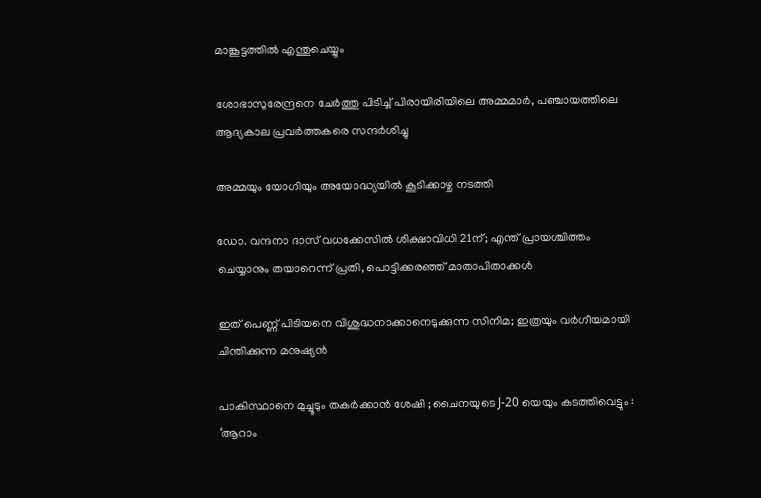മാങ്കൂട്ടത്തിൽ എന്തുചെയ്യും

ശോഭാസുരേന്ദ്രനെ ചേര്‍ത്തു പിടിച്ച് പിരായിരിയിലെ അമ്മമാര്‍, പഞ്ചായത്തിലെ ആദ്യകാല പ്രവര്‍ത്തകരെ സന്ദര്‍ശിച്ചു

അമ്മയും യോഗിയും അയോദ്ധ്യയിൽ കൂടിക്കാഴ്ച നടത്തി

ഡോ. വന്ദനാ ദാസ് വധക്കേസിൽ ശിക്ഷാവിധി 21ന്; എന്ത് പ്രായശ്ചിത്തം ചെയ്യാനും തയാറെന്ന് പ്രതി, പൊട്ടിക്കരഞ്ഞ് മാതാപിതാക്കൾ

ഇത് പെണ്ണ് പിടിയനെ വിശുദ്ധനാക്കാനെടുക്കുന്ന സിനിമ; ഇത്രയും വർഗീയമായി ചിന്തിക്കുന്ന മനുഷ്യൻ

പാകിസ്ഥാനെ മുച്ചൂടും തകർക്കാൻ ശേഷി ; ചൈനയുടെ J-20 യെയും കടത്തിവെട്ടും : ‘ആറാം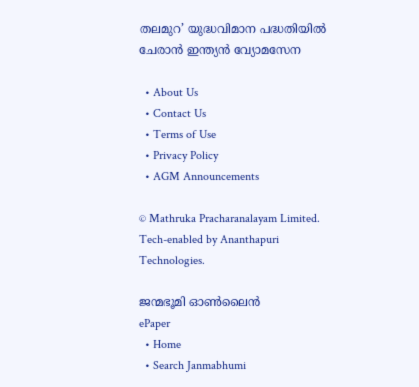തലമുറ’ യുദ്ധവിമാന പദ്ധതിയിൽ ചേരാൻ ഇന്ത്യൻ വ്യോമസേന

  • About Us
  • Contact Us
  • Terms of Use
  • Privacy Policy
  • AGM Announcements

© Mathruka Pracharanalayam Limited.
Tech-enabled by Ananthapuri Technologies.

ജന്മഭൂമി ഓണ്‍ലൈന്‍
ePaper
  • Home
  • Search Janmabhumi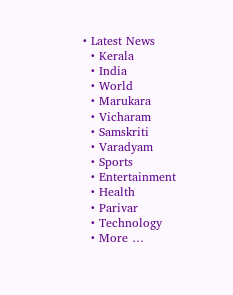• Latest News
  • Kerala
  • India
  • World
  • Marukara
  • Vicharam
  • Samskriti
  • Varadyam
  • Sports
  • Entertainment
  • Health
  • Parivar
  • Technology
  • More …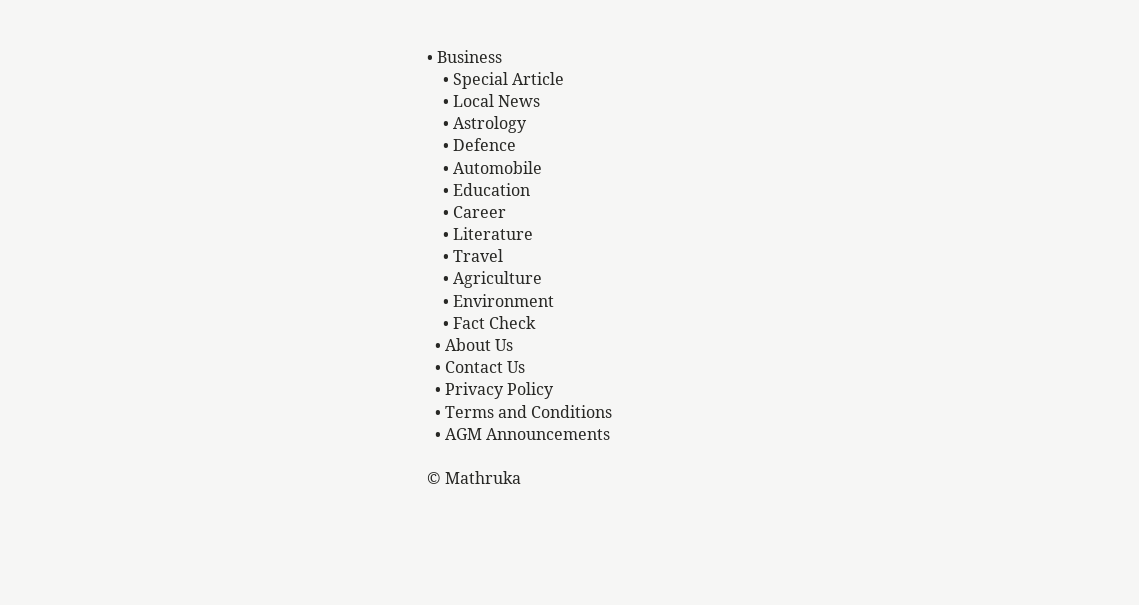• Business
    • Special Article
    • Local News
    • Astrology
    • Defence
    • Automobile
    • Education
    • Career
    • Literature
    • Travel
    • Agriculture
    • Environment
    • Fact Check
  • About Us
  • Contact Us
  • Privacy Policy
  • Terms and Conditions
  • AGM Announcements

© Mathruka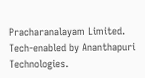Pracharanalayam Limited.
Tech-enabled by Ananthapuri Technologies.